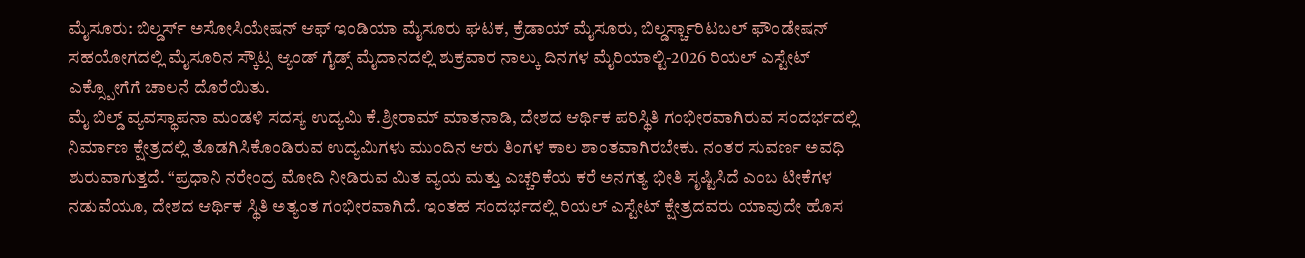ಮೈಸೂರು: ಬಿಲ್ಡರ್ಸ್ ಅಸೋಸಿಯೇಷನ್ ಆಫ್ ಇಂಡಿಯಾ ಮೈಸೂರು ಘಟಕ, ಕ್ರೆಡಾಯ್ ಮೈಸೂರು, ಬಿಲ್ಡರ್ಸ್ಚಾರಿಟಬಲ್ ಫೌಂಡೇಷನ್ ಸಹಯೋಗದಲ್ಲಿ ಮೈಸೂರಿನ ಸ್ಕೌಟ್ಸ ಆ್ಯಂಡ್ ಗೈಡ್ಸ್ ಮೈದಾನದಲ್ಲಿ ಶುಕ್ರವಾರ ನಾಲ್ಕು ದಿನಗಳ ಮೈರಿಯಾಲ್ಟಿ-2026 ರಿಯಲ್ ಎಸ್ಟೇಟ್ ಎಕ್ಸ್ಪೋಗೆಗೆ ಚಾಲನೆ ದೊರೆಯಿತು.
ಮೈ ಬಿಲ್ಡ್ ವ್ಯವಸ್ಥಾಪನಾ ಮಂಡಳಿ ಸದಸ್ಯ ಉದ್ಯಮಿ ಕೆ.ಶ್ರೀರಾಮ್ ಮಾತನಾಡಿ, ದೇಶದ ಆರ್ಥಿಕ ಪರಿಸ್ಥಿತಿ ಗಂಭೀರವಾಗಿರುವ ಸಂದರ್ಭದಲ್ಲಿ ನಿರ್ಮಾಣ ಕ್ಷೇತ್ರದಲ್ಲಿ ತೊಡಗಿಸಿಕೊಂಡಿರುವ ಉದ್ಯಮಿಗಳು ಮುಂದಿನ ಆರು ತಿಂಗಳ ಕಾಲ ಶಾಂತವಾಗಿರಬೇಕು. ನಂತರ ಸುವರ್ಣ ಅವಧಿ ಶುರುವಾಗುತ್ತದೆ. “ಪ್ರಧಾನಿ ನರೇಂದ್ರ ಮೋದಿ ನೀಡಿರುವ ಮಿತ ವ್ಯಯ ಮತ್ತು ಎಚ್ಚರಿಕೆಯ ಕರೆ ಅನಗತ್ಯ ಭೀತಿ ಸೃಷ್ಟಿಸಿದೆ ಎಂಬ ಟೀಕೆಗಳ ನಡುವೆಯೂ, ದೇಶದ ಆರ್ಥಿಕ ಸ್ಥಿತಿ ಅತ್ಯಂತ ಗಂಭೀರವಾಗಿದೆ. ಇಂತಹ ಸಂದರ್ಭದಲ್ಲಿ ರಿಯಲ್ ಎಸ್ಟೇಟ್ ಕ್ಷೇತ್ರದವರು ಯಾವುದೇ ಹೊಸ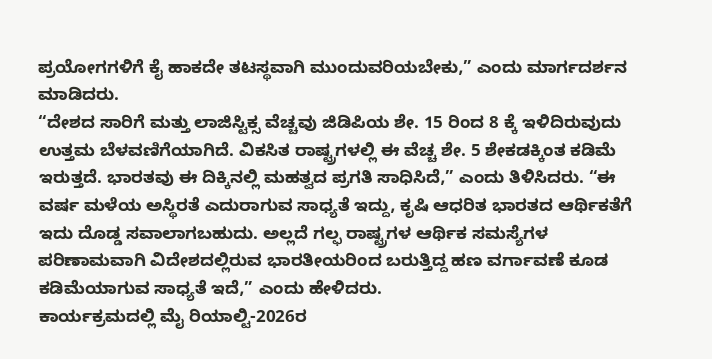ಪ್ರಯೋಗಗಳಿಗೆ ಕೈ ಹಾಕದೇ ತಟಸ್ಥವಾಗಿ ಮುಂದುವರಿಯಬೇಕು,” ಎಂದು ಮಾರ್ಗದರ್ಶನ ಮಾಡಿದರು.
“ದೇಶದ ಸಾರಿಗೆ ಮತ್ತು ಲಾಜಿಸ್ಟಿಕ್ಸ ವೆಚ್ಚವು ಜಿಡಿಪಿಯ ಶೇ. 15 ರಿಂದ 8 ಕ್ಕೆ ಇಳಿದಿರುವುದು ಉತ್ತಮ ಬೆಳವಣಿಗೆಯಾಗಿದೆ. ವಿಕಸಿತ ರಾಷ್ಟ್ರಗಳಲ್ಲಿ ಈ ವೆಚ್ಚ ಶೇ. 5 ಶೇಕಡಕ್ಕಿಂತ ಕಡಿಮೆ ಇರುತ್ತದೆ. ಭಾರತವು ಈ ದಿಕ್ಕಿನಲ್ಲಿ ಮಹತ್ವದ ಪ್ರಗತಿ ಸಾಧಿಸಿದೆ,” ಎಂದು ತಿಳಿಸಿದರು. “ಈ ವರ್ಷ ಮಳೆಯ ಅಸ್ಥಿರತೆ ಎದುರಾಗುವ ಸಾಧ್ಯತೆ ಇದ್ದು, ಕೃಷಿ ಆಧರಿತ ಭಾರತದ ಆರ್ಥಿಕತೆಗೆ ಇದು ದೊಡ್ಡ ಸವಾಲಾಗಬಹುದು. ಅಲ್ಲದೆ ಗಲ್ಫ ರಾಷ್ಟ್ರಗಳ ಆರ್ಥಿಕ ಸಮಸ್ಯೆಗಳ ಪರಿಣಾಮವಾಗಿ ವಿದೇಶದಲ್ಲಿರುವ ಭಾರತೀಯರಿಂದ ಬರುತ್ತಿದ್ದ ಹಣ ವರ್ಗಾವಣೆ ಕೂಡ ಕಡಿಮೆಯಾಗುವ ಸಾಧ್ಯತೆ ಇದೆ,” ಎಂದು ಹೇಳಿದರು.
ಕಾರ್ಯಕ್ರಮದಲ್ಲಿ ಮೈ ರಿಯಾಲ್ಟಿ-2026ರ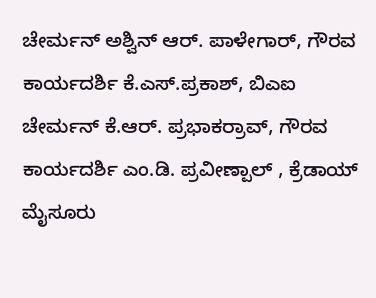ಚೇರ್ಮನ್ ಅಶ್ವಿನ್ ಆರ್. ಪಾಳೇಗಾರ್, ಗೌರವ ಕಾರ್ಯದರ್ಶಿ ಕೆ.ಎಸ್.ಪ್ರಕಾಶ್, ಬಿಎಐ ಚೇರ್ಮನ್ ಕೆ.ಆರ್. ಪ್ರಭಾಕರ್ರಾವ್, ಗೌರವ ಕಾರ್ಯದರ್ಶಿ ಎಂ.ಡಿ. ಪ್ರವೀಣ್ಪಾಲ್ , ಕ್ರೆಡಾಯ್ ಮೈಸೂರು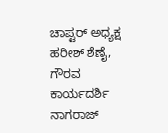ಚಾಪ್ಟರ್ ಅಧ್ಯಕ್ಷ ಹರೀಶ್ ಶೆಣೈ, ಗೌರವ ಕಾರ್ಯದರ್ಶಿ ನಾಗರಾಜ್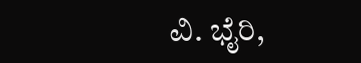ವಿ. ಭೈರಿ,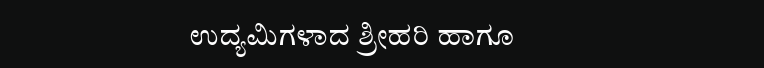ಉದ್ಯಮಿಗಳಾದ ಶ್ರೀಹರಿ ಹಾಗೂ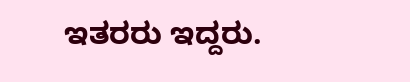ಇತರರು ಇದ್ದರು.